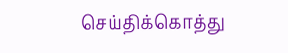செய்திக்கொத்து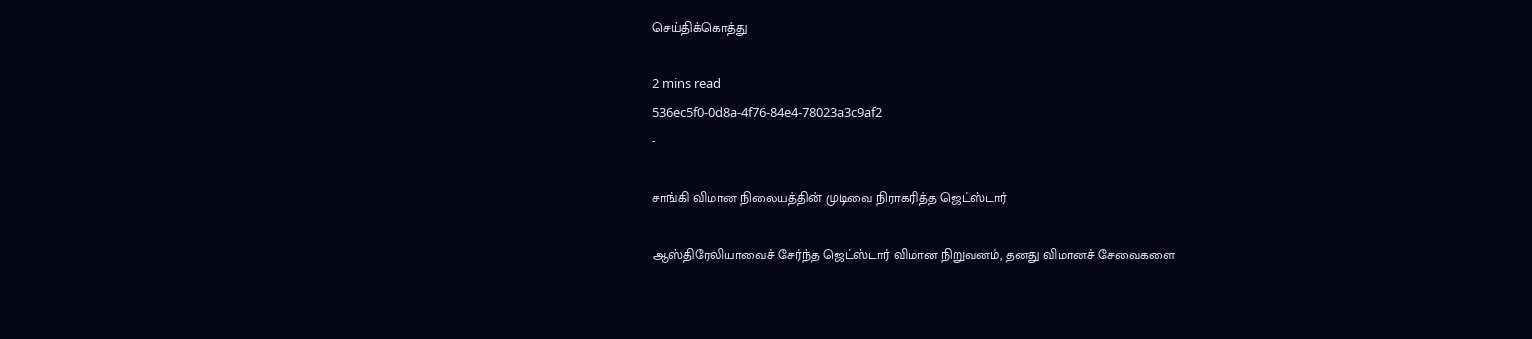செய்திக்கொத்து

2 mins read
536ec5f0-0d8a-4f76-84e4-78023a3c9af2
-

சாங்கி விமான நிலையத்தின் முடிவை நிராகரித்த ஜெட்ஸ்டார்

ஆஸ்திரேலியாவைச் சேர்ந்த ஜெட்ஸ்டார் விமான நிறுவனம், தனது விமானச் சேவைகளை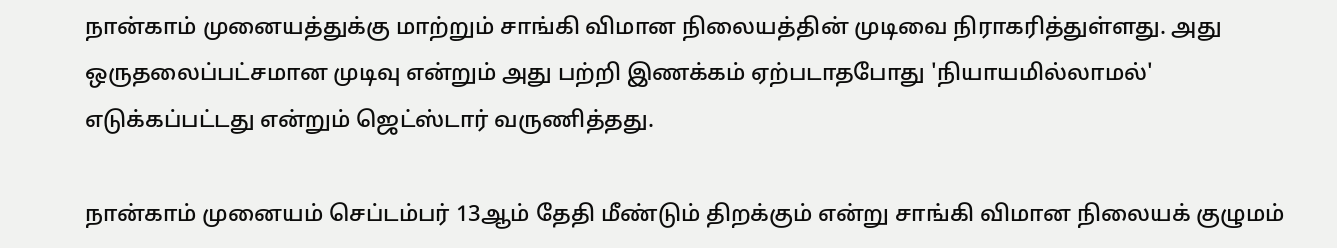நான்காம் முனையத்துக்கு மாற்றும் சாங்கி விமான நிலையத்தின் முடிவை நிராகரித்துள்ளது. அது ஒருதலைப்பட்சமான முடிவு என்றும் அது பற்றி இணக்கம் ஏற்படாதபோது 'நியாயமில்லாமல்' எடுக்கப்பட்டது என்றும் ஜெட்ஸ்டார் வருணித்தது.

நான்காம் முனையம் செப்டம்பர் 13ஆம் தேதி மீண்டும் திறக்கும் என்று சாங்கி விமான நிலையக் குழுமம்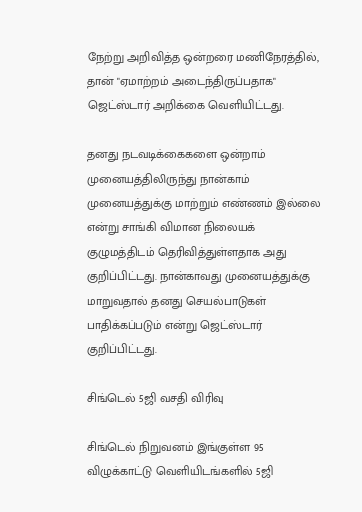நேற்று அறிவித்த ஒன்றரை மணிநேரத்தில், தான் "ஏமாற்றம் அடைந்திருப்பதாக" ஜெட்ஸ்டார் அறிக்கை வெளியிட்டது.

தனது நடவடிக்கைகளை ஒன்றாம் முனையத்திலிருந்து நான்காம் முனையத்துக்கு மாற்றும் எண்ணம் இல்லை என்று சாங்கி விமான நிலையக் குழுமத்திடம் தெரிவித்துள்ளதாக அது குறிப்பிட்டது. நான்காவது முனையத்துக்கு மாறுவதால் தனது செயல்பாடுகள் பாதிக்கப்படும் என்று ஜெட்ஸ்டார் குறிப்பிட்டது.

சிங்டெல் 5ஜி வசதி விரிவு

சிங்டெல் நிறுவனம் இங்குள்ள 95 விழுக்காட்டு வெளியிடங்களில் 5ஜி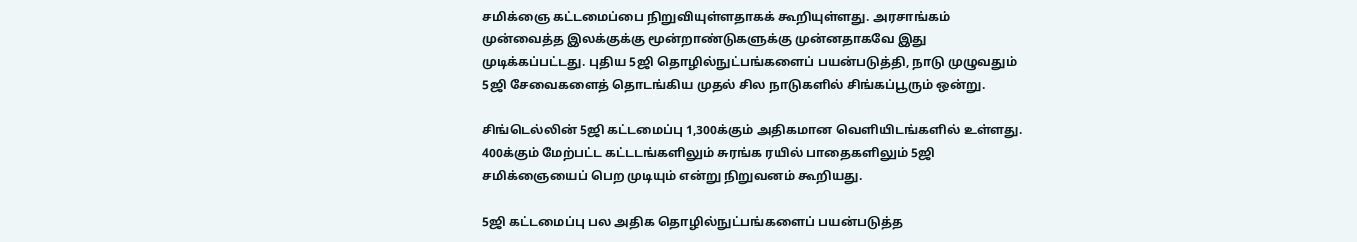சமிக்ஞை கட்டமைப்பை நிறுவியுள்ளதாகக் கூறியுள்ளது. அரசாங்கம் முன்வைத்த இலக்குக்கு மூன்றாண்டுகளுக்கு முன்னதாகவே இது முடிக்கப்பட்டது. புதிய 5ஜி தொழில்நுட்பங்களைப் பயன்படுத்தி, நாடு முழுவதும் 5ஜி சேவைகளைத் தொடங்கிய முதல் சில நாடுகளில் சிங்கப்பூரும் ஒன்று.

சிங்டெல்லின் 5ஜி கட்டமைப்பு 1,300க்கும் அதிகமான வெளியிடங்களில் உள்ளது. 400க்கும் மேற்பட்ட கட்டடங்களிலும் சுரங்க ரயில் பாதைகளிலும் 5ஜி சமிக்ஞையைப் பெற முடியும் என்று நிறுவனம் கூறியது.

5ஜி கட்டமைப்பு பல அதிக தொழில்நுட்பங்களைப் பயன்படுத்த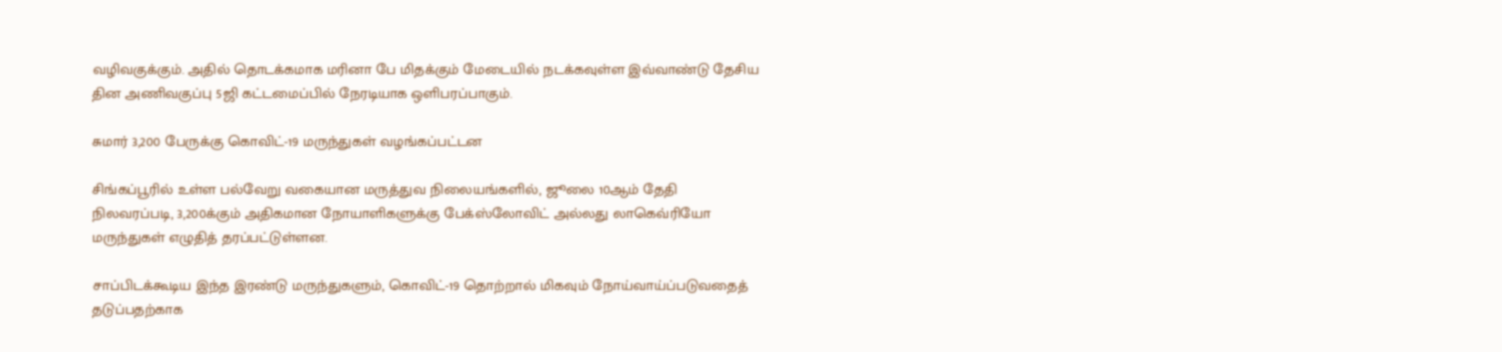வழிவகுக்கும். அதில் தொடக்கமாக மரினா பே மிதக்கும் மேடையில் நடக்கவுள்ள இவ்வாண்டு தேசிய தின அணிவகுப்பு 5ஜி கட்டமைப்பில் நேரடியாக ஒளிபரப்பாகும்.

சுமார் 3,200 பேருக்கு கொவிட்-19 மருந்துகள் வழங்கப்பட்டன

சிங்கப்பூரில் உள்ள பல்வேறு வகையான மருத்துவ நிலையங்களில், ஜூலை 10ஆம் தேதி நிலவரப்படி, 3,200க்கும் அதிகமான நோயாளிகளுக்கு பேக்ஸ்லோவிட் அல்லது லாகெவ்ரியோ மருந்துகள் எழுதித் தரப்பட்டுள்ளன.

சாப்பிடக்கூடிய இந்த இரண்டு மருந்துகளும், கொவிட்-19 தொற்றால் மிகவும் நோய்வாய்ப்படுவதைத் தடுப்பதற்காக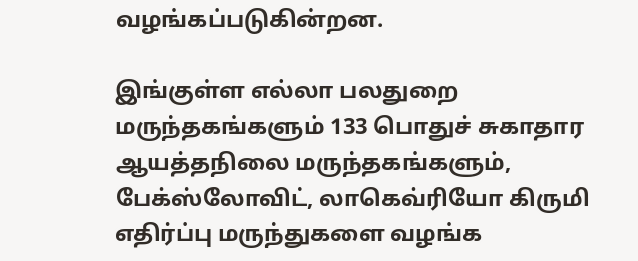வழங்கப்படுகின்றன.

இங்குள்ள எல்லா பலதுறை மருந்தகங்களும் 133 பொதுச் சுகாதார ஆயத்தநிலை மருந்தகங்களும், பேக்ஸ்லோவிட், லாகெவ்ரியோ கிருமி எதிர்ப்பு மருந்துகளை வழங்க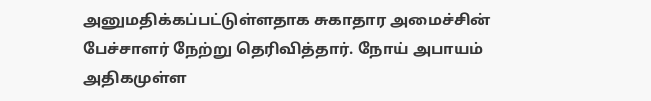அனுமதிக்கப்பட்டுள்ளதாக சுகாதார அமைச்சின் பேச்சாளர் நேற்று தெரிவித்தார். நோய் அபாயம் அதிகமுள்ள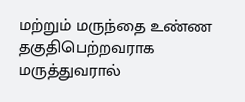மற்றும் மருந்தை உண்ண தகுதிபெற்றவராக மருத்துவரால்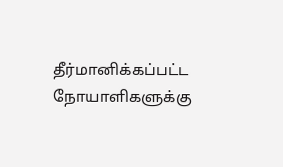தீர்மானிக்கப்பட்ட நோயாளிகளுக்கு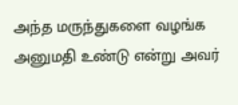அந்த மருந்துகளை வழங்க அனுமதி உண்டு என்று அவர்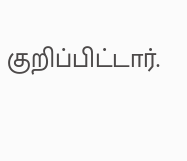குறிப்பிட்டார்.